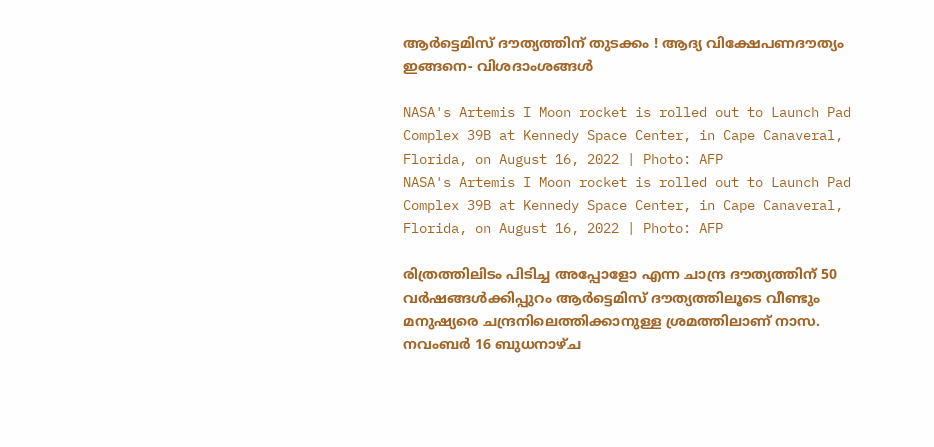ആർട്ടെമിസ് ദൗത്യത്തിന് തുടക്കം ! ആദ്യ വിക്ഷേപണദൗത്യം ഇങ്ങനെ- വിശദാംശങ്ങൾ

NASA's Artemis I Moon rocket is rolled out to Launch Pad Complex 39B at Kennedy Space Center, in Cape Canaveral, Florida, on August 16, 2022 | Photo: AFP
NASA's Artemis I Moon rocket is rolled out to Launch Pad Complex 39B at Kennedy Space Center, in Cape Canaveral, Florida, on August 16, 2022 | Photo: AFP

രിത്രത്തിലിടം പിടിച്ച അപ്പോളോ എന്ന ചാന്ദ്ര ദൗത്യത്തിന് 50 വര്‍ഷങ്ങള്‍ക്കിപ്പുറം ആര്‍ട്ടെമിസ് ദൗത്യത്തിലൂടെ വീണ്ടും മനുഷ്യരെ ചന്ദ്രനിലെത്തിക്കാനുള്ള ശ്രമത്തിലാണ് നാസ. നവംബര്‍ 16 ബുധനാഴ്ച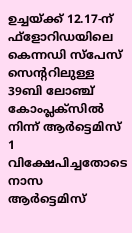ഉച്ചയ്ക്ക് 12.17-ന് ഫ്‌ളോറിഡയിലെ കെന്നഡി സ്‌പേസ് സെന്ററിലുള്ള 39ബി ലോഞ്ച് കോംപ്ലക്‌സില്‍ നിന്ന് ആർട്ടെമിസ് 1 വിക്ഷേപിച്ചതോടെ നാസ  ആര്‍ട്ടെമിസ്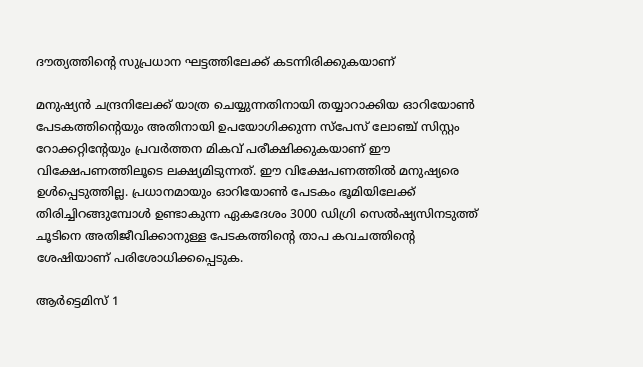ദൗത്യത്തിന്റെ സുപ്രധാന ഘട്ടത്തിലേക്ക് കടന്നിരിക്കുകയാണ്

മനുഷ്യന്‍ ചന്ദ്രനിലേക്ക് യാത്ര ചെയ്യുന്നതിനായി തയ്യാറാക്കിയ ഓറിയോണ്‍ പേടകത്തിന്റെയും അതിനായി ഉപയോഗിക്കുന്ന സ്‌പേസ് ലോഞ്ച് സിസ്റ്റം റോക്കറ്റിന്റേയും പ്രവര്‍ത്തന മികവ് പരീക്ഷിക്കുകയാണ് ഈ വിക്ഷേപണത്തിലൂടെ ലക്ഷ്യമിടുന്നത്. ഈ വിക്ഷേപണത്തില്‍ മനുഷ്യരെ ഉള്‍പ്പെടുത്തില്ല. പ്രധാനമായും ഓറിയോണ്‍ പേടകം ഭൂമിയിലേക്ക് തിരിച്ചിറങ്ങുമ്പോള്‍ ഉണ്ടാകുന്ന ഏകദേശം 3000 ഡിഗ്രി സെല്‍ഷ്യസിനടുത്ത് ചൂടിനെ അതിജീവിക്കാനുള്ള പേടകത്തിന്റെ താപ കവചത്തിന്റെ ശേഷിയാണ് പരിശോധിക്കപ്പെടുക.

ആര്‍ട്ടെമിസ് 1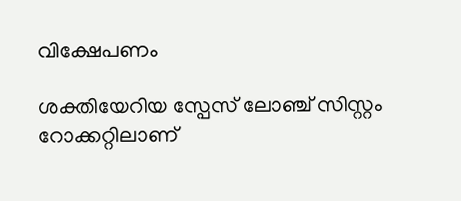വിക്ഷേപണം

ശക്തിയേറിയ സ്പേസ് ലോഞ്ച് സിസ്റ്റം റോക്കറ്റിലാണ്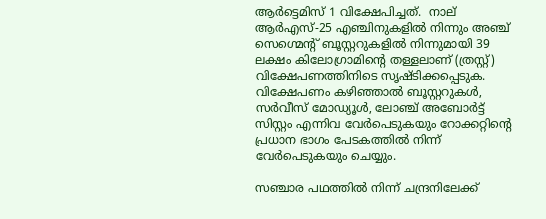ആർട്ടെമിസ് 1 വിക്ഷേപിച്ചത്.  നാല് ആര്‍എസ്-25 എഞ്ചിനുകളില്‍ നിന്നും അഞ്ച് സെഗ്മെന്റ് ബൂസ്റ്ററുകളില്‍ നിന്നുമായി 39 ലക്ഷം കിലോഗ്രാമിന്റെ തള്ളലാണ് (ത്രസ്റ്റ്) വിക്ഷേപണത്തിനിടെ സൃഷ്ടിക്കപ്പെടുക. വിക്ഷേപണം കഴിഞ്ഞാല്‍ ബൂസ്റ്ററുകള്‍, സര്‍വീസ് മോഡ്യൂള്‍, ലോഞ്ച് അബോര്‍ട്ട് സിസ്റ്റം എന്നിവ വേര്‍പെടുകയും റോക്കറ്റിന്റെ പ്രധാന ഭാഗം പേടകത്തില്‍ നിന്ന് വേര്‍പെടുകയും ചെയ്യും.

സഞ്ചാര പഥത്തില്‍ നിന്ന് ചന്ദ്രനിലേക്ക്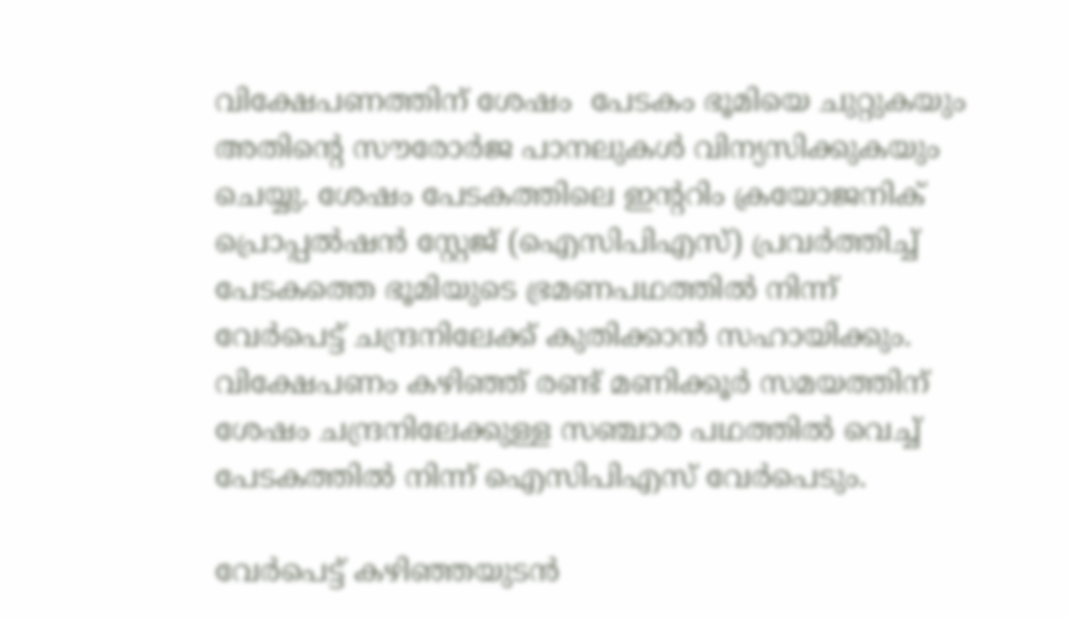വിക്ഷേപണത്തിന് ശേഷം  പേടകം ഭൂമിയെ ചുറ്റുകയും അതിന്റെ സൗരോര്‍ജ പാനലുകള്‍ വിന്യസിക്കുകയും ചെയ്യു. ശേഷം പേടകത്തിലെ ഇന്ററിം ക്രയോജനിക് പ്രൊപ്പല്‍ഷന്‍ സ്റ്റേജ് (ഐസിപിഎസ്) പ്രവര്‍ത്തിച്ച് പേടകത്തെ ഭൂമിയുടെ ഭ്രമണപഥത്തില്‍ നിന്ന് വേര്‍പെട്ട് ചന്ദ്രനിലേക്ക് കുതിക്കാന്‍ സഹായിക്കും. വിക്ഷേപണം കഴിഞ്ഞ് രണ്ട് മണിക്കൂര്‍ സമയത്തിന് ശേഷം ചന്ദ്രനിലേക്കുള്ള സഞ്ചാര പഥത്തില്‍ വെച്ച് പേടകത്തില്‍ നിന്ന് ഐസിപിഎസ് വേര്‍പെടും.

വേര്‍പെട്ട് കഴിഞ്ഞയുടന്‍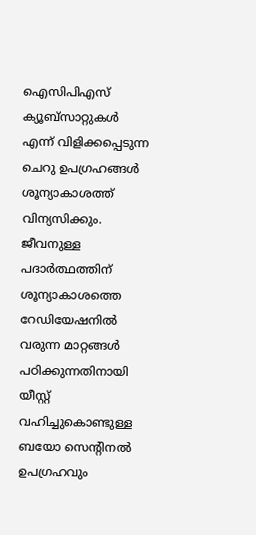ഐസിപിഎസ് ക്യൂബ്‌സാറ്റുകള്‍ എന്ന് വിളിക്കപ്പെടുന്ന ചെറു ഉപഗ്രഹങ്ങള്‍ ശൂന്യാകാശത്ത് വിന്യസിക്കും. ജീവനുള്ള പദാര്‍ത്ഥത്തിന് ശൂന്യാകാശത്തെ റേഡിയേഷനില്‍ വരുന്ന മാറ്റങ്ങള്‍ പഠിക്കുന്നതിനായി യീസ്റ്റ് വഹിച്ചുകൊണ്ടുള്ള ബയോ സെന്റിനല്‍ ഉപഗ്രഹവും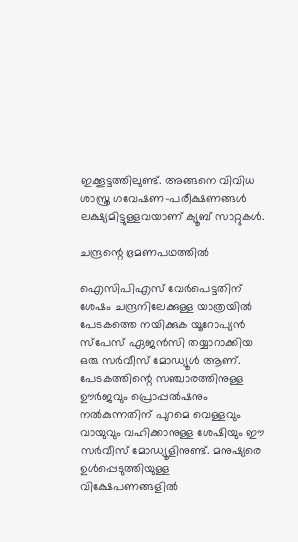ഇക്കൂട്ടത്തിലുണ്ട്. അങ്ങനെ വിവിധ ശാസ്ത്ര ഗവേഷണ-പരീക്ഷണങ്ങള്‍ ലക്ഷ്യമിട്ടുള്ളവയാണ് ക്യൂബ് സാറ്റുകള്‍.

ചന്ദ്രന്റെ ഭ്രമണപഥത്തില്‍

ഐസിപിഎസ് വേര്‍പെട്ടതിന് ശേഷം ചന്ദ്രനിലേക്കുള്ള യാത്രയില്‍ പേടകത്തെ നയിക്കുക യൂറോപ്യന്‍ സ്‌പേസ് ഏജന്‍സി തയ്യാറാക്കിയ ഒരു സര്‍വീസ് മോഡ്യൂള്‍ ആണ്. പേടകത്തിന്റെ സഞ്ചാരത്തിനുള്ള ഊര്‍ജവും പ്രൊപ്പല്‍ഷനും നല്‍കുന്നതിന് പുറമെ വെള്ളവും വായുവും വഹിക്കാനുള്ള ശേഷിയും ഈ സര്‍വീസ് മോഡ്യൂളിനുണ്ട്. മനുഷ്യരെ ഉള്‍പ്പെടുത്തിയുള്ള വിക്ഷേപണങ്ങളില്‍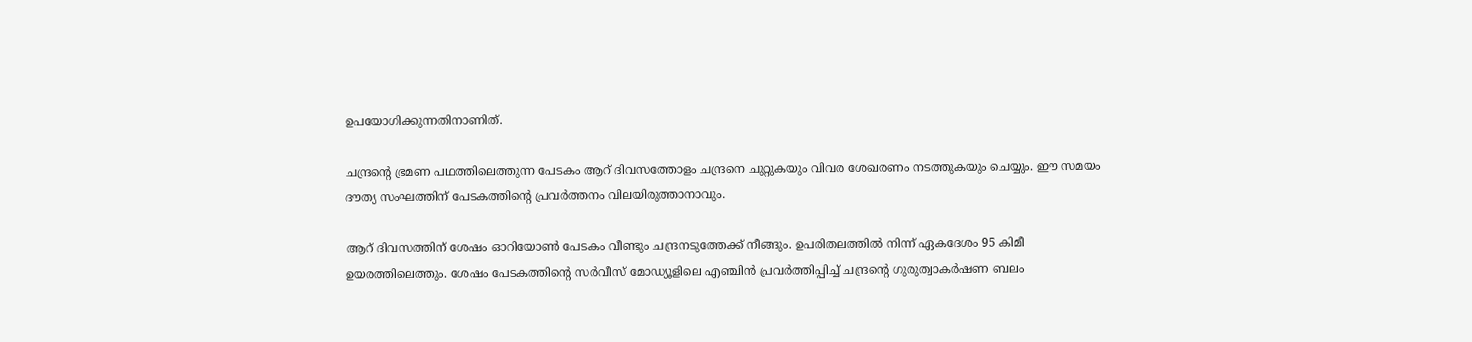ഉപയോഗിക്കുന്നതിനാണിത്.

ചന്ദ്രന്റെ ഭ്രമണ പഥത്തിലെത്തുന്ന പേടകം ആറ് ദിവസത്തോളം ചന്ദ്രനെ ചുറ്റുകയും വിവര ശേഖരണം നടത്തുകയും ചെയ്യും. ഈ സമയം ദൗത്യ സംഘത്തിന് പേടകത്തിന്റെ പ്രവര്‍ത്തനം വിലയിരുത്താനാവും.

ആറ് ദിവസത്തിന് ശേഷം ഓറിയോണ്‍ പേടകം വീണ്ടും ചന്ദ്രനടുത്തേക്ക് നീങ്ങും. ഉപരിതലത്തില്‍ നിന്ന് ഏകദേശം 95 കിമീ ഉയരത്തിലെത്തും. ശേഷം പേടകത്തിന്റെ സര്‍വീസ് മോഡ്യൂളിലെ എഞ്ചിന്‍ പ്രവര്‍ത്തിപ്പിച്ച് ചന്ദ്രന്റെ ഗുരുത്വാകര്‍ഷണ ബലം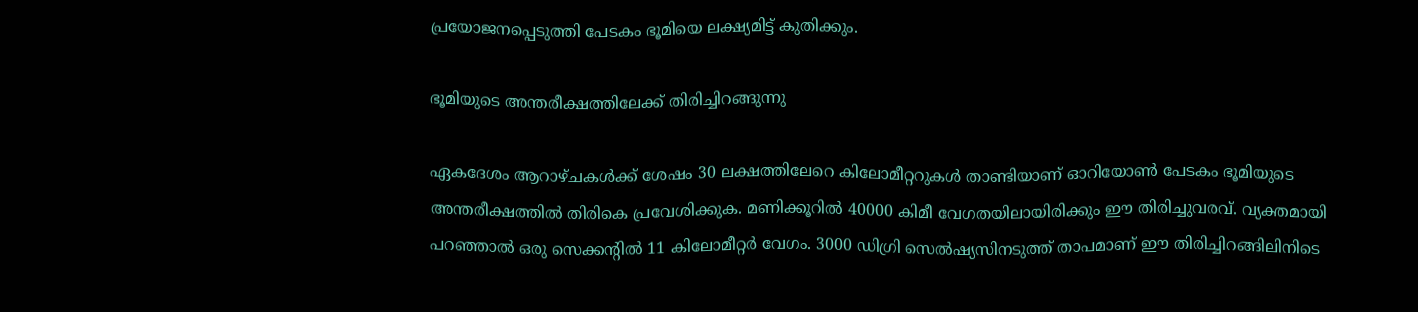പ്രയോജനപ്പെടുത്തി പേടകം ഭൂമിയെ ലക്ഷ്യമിട്ട് കുതിക്കും.

ഭൂമിയുടെ അന്തരീക്ഷത്തിലേക്ക് തിരിച്ചിറങ്ങുന്നു

ഏകദേശം ആറാഴ്ചകള്‍ക്ക് ശേഷം 30 ലക്ഷത്തിലേറെ കിലോമീറ്ററുകള്‍ താണ്ടിയാണ് ഓറിയോണ്‍ പേടകം ഭൂമിയുടെ അന്തരീക്ഷത്തില്‍ തിരികെ പ്രവേശിക്കുക. മണിക്കൂറില്‍ 40000 കിമീ വേഗതയിലായിരിക്കും ഈ തിരിച്ചുവരവ്. വ്യക്തമായി പറഞ്ഞാല്‍ ഒരു സെക്കന്റില്‍ 11 കിലോമീറ്റര്‍ വേഗം. 3000 ഡിഗ്രി സെല്‍ഷ്യസിനടുത്ത് താപമാണ് ഈ തിരിച്ചിറങ്ങിലിനിടെ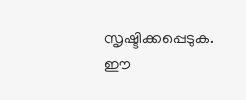സൃഷ്ടിക്കപ്പെടുക. ഈ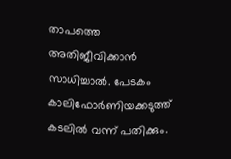താപത്തെ അതിജീവിക്കാന്‍ സാധിച്ചാല്‍. പേടകം കാലിഫോര്‍ണിയക്കടുത്ത് കടലില്‍ വന്ന് പതിക്കും.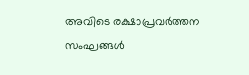അവിടെ രക്ഷാപ്രവര്‍ത്തന സംഘങ്ങള്‍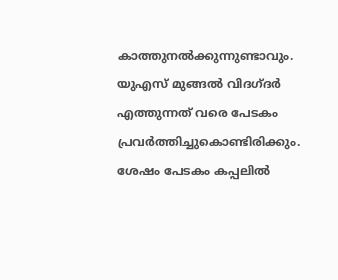കാത്തുനല്‍ക്കുന്നുണ്ടാവും. യുഎസ് മുങ്ങല്‍ വിദഗ്ദര്‍ എത്തുന്നത് വരെ പേടകം പ്രവര്‍ത്തിച്ചുകൊണ്ടിരിക്കും. ശേഷം പേടകം കപ്പലില്‍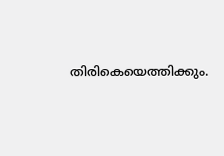തിരികെയെത്തിക്കും.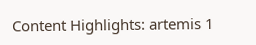Content Highlights: artemis 1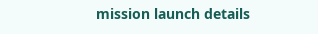mission launch details